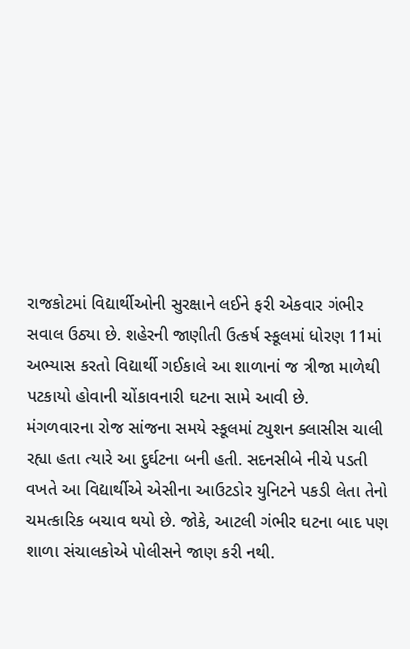રાજકોટમાં વિદ્યાર્થીઓની સુરક્ષાને લઈને ફરી એકવાર ગંભીર સવાલ ઉઠ્યા છે. શહેરની જાણીતી ઉત્કર્ષ સ્કૂલમાં ધોરણ 11માં અભ્યાસ કરતો વિદ્યાર્થી ગઈકાલે આ શાળાનાં જ ત્રીજા માળેથી પટકાયો હોવાની ચોંકાવનારી ઘટના સામે આવી છે.
મંગળવારના રોજ સાંજના સમયે સ્કૂલમાં ટ્યુશન ક્લાસીસ ચાલી રહ્યા હતા ત્યારે આ દુર્ઘટના બની હતી. સદનસીબે નીચે પડતી વખતે આ વિદ્યાર્થીએ એસીના આઉટડોર યુનિટને પકડી લેતા તેનો ચમત્કારિક બચાવ થયો છે. જોકે, આટલી ગંભીર ઘટના બાદ પણ શાળા સંચાલકોએ પોલીસને જાણ કરી નથી.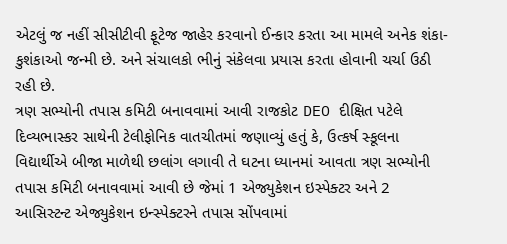એટલું જ નહીં સીસીટીવી ફૂટેજ જાહેર કરવાનો ઈન્કાર કરતા આ મામલે અનેક શંકા-કુશંકાઓ જન્મી છે. અને સંચાલકો ભીનું સંકેલવા પ્રયાસ કરતા હોવાની ચર્ચા ઉઠી રહી છે.
ત્રણ સભ્યોની તપાસ કમિટી બનાવવામાં આવી રાજકોટ DEO દીક્ષિત પટેલે દિવ્યભાસ્કર સાથેની ટેલીફોનિક વાતચીતમાં જણાવ્યું હતું કે, ઉત્કર્ષ સ્કૂલના વિદ્યાર્થીએ બીજા માળેથી છલાંગ લગાવી તે ઘટના ધ્યાનમાં આવતા ત્રણ સભ્યોની તપાસ કમિટી બનાવવામાં આવી છે જેમાં 1 એજ્યુકેશન ઇસ્પેક્ટર અને 2 આસિસ્ટન્ટ એજ્યુકેશન ઇન્સ્પેક્ટરને તપાસ સોંપવામાં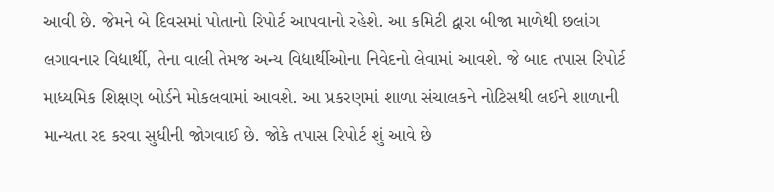આવી છે. જેમને બે દિવસમાં પોતાનો રિપોર્ટ આપવાનો રહેશે. આ કમિટી દ્વારા બીજા માળેથી છલાંગ લગાવનાર વિદ્યાર્થી, તેના વાલી તેમજ અન્ય વિદ્યાર્થીઓના નિવેદનો લેવામાં આવશે. જે બાદ તપાસ રિપોર્ટ માધ્યમિક શિક્ષણ બોર્ડને મોકલવામાં આવશે. આ પ્રકરણમાં શાળા સંચાલકને નોટિસથી લઈને શાળાની માન્યતા રદ કરવા સુધીની જોગવાઈ છે. જોકે તપાસ રિપોર્ટ શું આવે છે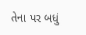તેના પર બધું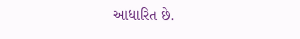આધારિત છે.